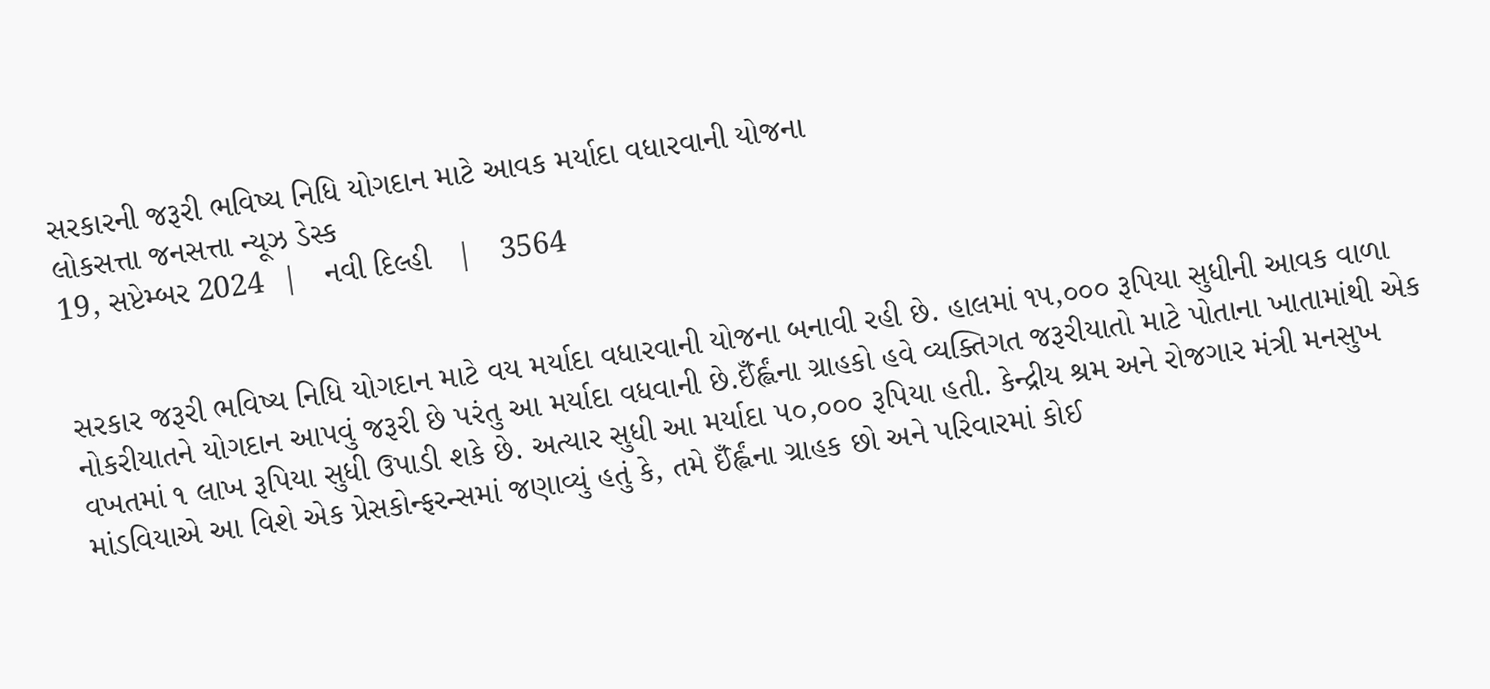સરકારની જરૂરી ભવિષ્ય નિધિ યોગદાન માટે આવક મર્યાદા વધારવાની યોજના
લોકસત્તા જનસત્તા ન્યૂઝ ડેસ્ક
19, સપ્ટેમ્બર 2024  |   નવી દિલ્હી   |   3564


સરકાર જરૂરી ભવિષ્ય નિધિ યોગદાન માટે વય મર્યાદા વધારવાની યોજના બનાવી રહી છે. હાલમાં ૧૫,૦૦૦ રૂપિયા સુધીની આવક વાળા નોકરીયાતને યોગદાન આપવું જરૂરી છે પરંતુ આ મર્યાદા વધવાની છે.ઈઁર્હ્લંના ગ્રાહકો હવે વ્યક્તિગત જરૂરીયાતો માટે પોતાના ખાતામાંથી એક વખતમાં ૧ લાખ રૂપિયા સુધી ઉપાડી શકે છે. અત્યાર સુધી આ મર્યાદા ૫૦,૦૦૦ રૂપિયા હતી. કેન્દ્રીય શ્રમ અને રોજગાર મંત્રી મનસુખ માંડવિયાએ આ વિશે એક પ્રેસકોન્ફરન્સમાં જણાવ્યું હતું કે, તમે ઈઁર્હ્લંના ગ્રાહક છો અને પરિવારમાં કોઈ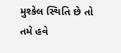મુશ્કેલ સ્થિતિ છે તો તમે હવે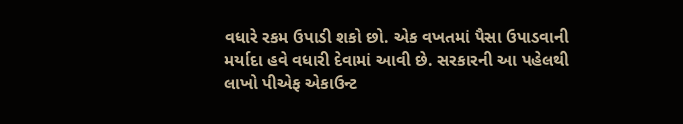વધારે રકમ ઉપાડી શકો છો. એક વખતમાં પૈસા ઉપાડવાની મર્યાદા હવે વધારી દેવામાં આવી છે. સરકારની આ પહેલથી લાખો પીએફ એકાઉન્ટ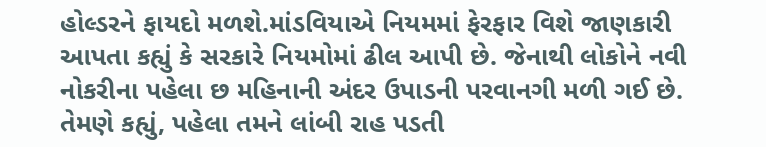હોલ્ડરને ફાયદો મળશે.માંડવિયાએ નિયમમાં ફેરફાર વિશે જાણકારી આપતા કહ્યું કે સરકારે નિયમોમાં ઢીલ આપી છે. જેનાથી લોકોને નવી નોકરીના પહેલા છ મહિનાની અંદર ઉપાડની પરવાનગી મળી ગઈ છે. તેમણે કહ્યું, પહેલા તમને લાંબી રાહ પડતી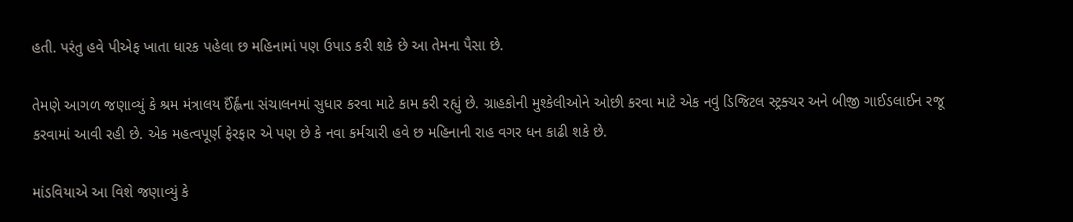હતી. પરંતુ હવે પીએફ ખાતા ધારક પહેલા છ મહિનામાં પણ ઉપાડ કરી શકે છે આ તેમના પૈસા છે.

તેમણે આગળ જણાવ્યું કે શ્રમ મંત્રાલય ઈઁર્હ્લંના સંચાલનમાં સુધાર કરવા માટે કામ કરી રહ્યું છે. ગ્રાહકોની મુશ્કેલીઓને ઓછી કરવા માટે એક નવું ડિજિટલ સ્ટ્રક્ચર અને બીજી ગાઈડલાઈન રજૂ કરવામાં આવી રહી છે. એક મહત્વપૂર્ણ ફેરફાર એ પણ છે કે નવા કર્મચારી હવે છ મહિનાની રાહ વગર ધન કાઢી શકે છે.

માંડવિયાએ આ વિશે જણાવ્યું કે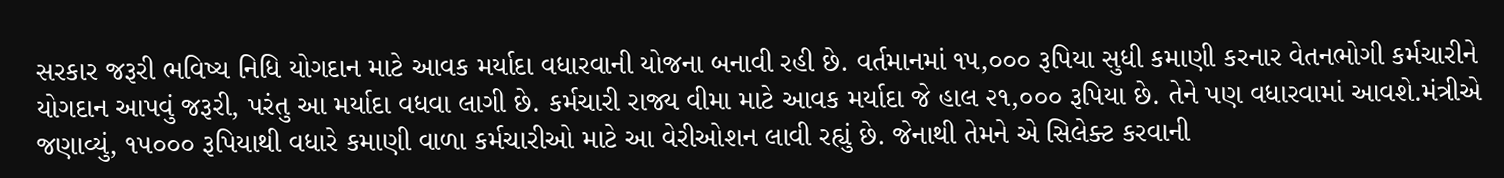સરકાર જરૂરી ભવિષ્ય નિધિ યોગદાન માટે આવક મર્યાદા વધારવાની યોજના બનાવી રહી છે. વર્તમાનમાં ૧૫,૦૦૦ રૂપિયા સુધી કમાણી કરનાર વેતનભોગી કર્મચારીને યોગદાન આપવું જરૂરી, પરંતુ આ મર્યાદા વધવા લાગી છે. કર્મચારી રાજ્ય વીમા માટે આવક મર્યાદા જે હાલ ૨૧,૦૦૦ રૂપિયા છે. તેને પણ વધારવામાં આવશે.મંત્રીએ જણાવ્યું, ૧૫૦૦૦ રૂપિયાથી વધારે કમાણી વાળા કર્મચારીઓ માટે આ વેરીઓશન લાવી રહ્યું છે. જેનાથી તેમને એ સિલેક્ટ કરવાની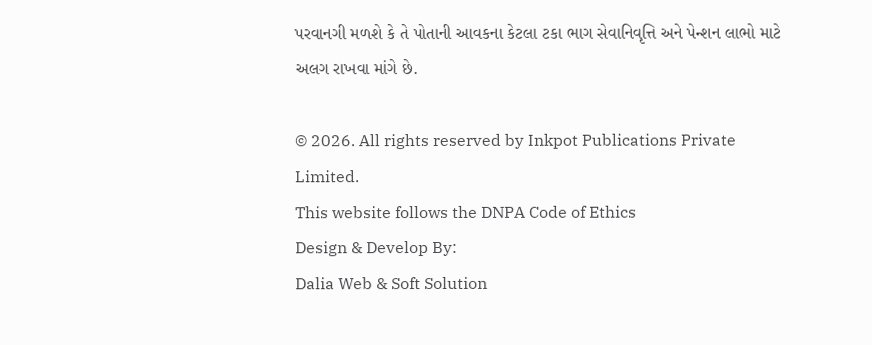પરવાનગી મળશે કે તે પોતાની આવકના કેટલા ટકા ભાગ સેવાનિવૃત્તિ અને પેન્શન લાભો માટે અલગ રાખવા માંગે છે.

© 2026. All rights reserved by Inkpot Publications Private Limited.
This website follows the DNPA Code of Ethics
Design & Develop By:
Dalia Web & Soft Solution